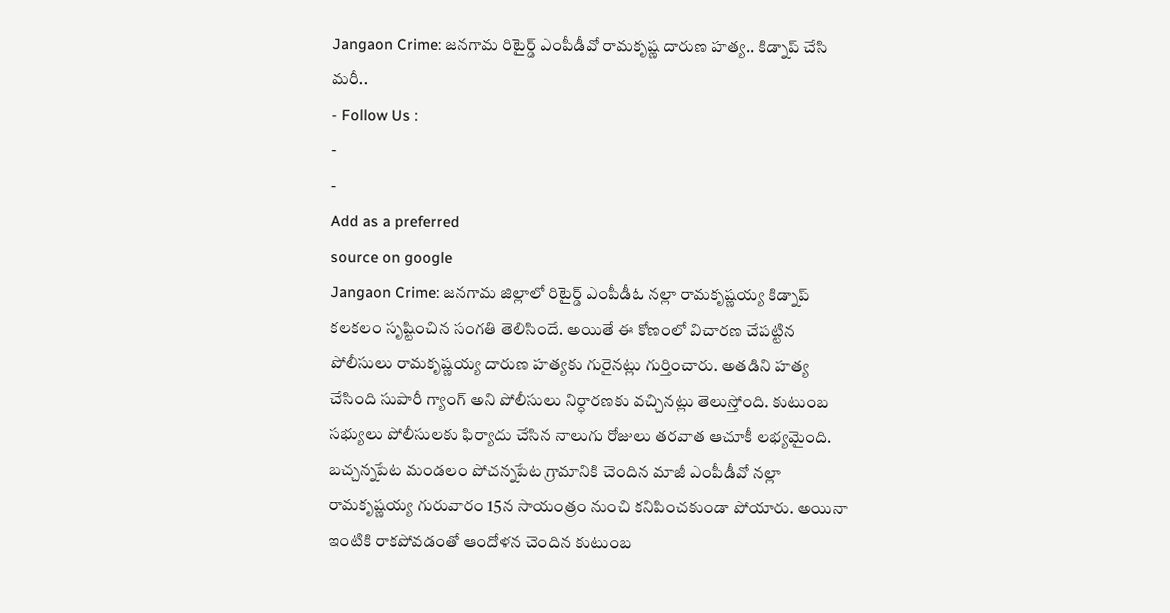Jangaon Crime: జనగామ రిటైర్డ్ ఎంపీడీవో రామకృష్ణ దారుణ హత్య.. కిడ్నాప్ చేసి మరీ..
- Follow Us :
-
-
Add as a preferred
source on google
Jangaon Crime: జనగామ జిల్లాలో రిటైర్డ్ ఎంపీడీఓ నల్లా రామకృష్ణయ్య కిడ్నాప్ కలకలం సృష్టించిన సంగతి తెలిసిందే. అయితే ఈ కోణంలో విచారణ చేపట్టిన పోలీసులు రామకృష్ణయ్య దారుణ హత్యకు గురైనట్లు గుర్తించారు. అతడిని హత్య చేసింది సుపారీ గ్యాంగ్ అని పోలీసులు నిర్ధారణకు వచ్చినట్లు తెలుస్తోంది. కుటుంబ సభ్యులు పోలీసులకు ఫిర్యాదు చేసిన నాలుగు రోజులు తరవాత ఆచూకీ లభ్యమైంది.
బచ్చన్నపేట మండలం పోచన్నపేట గ్రామానికి చెందిన మాజీ ఎంపీడీవో నల్లా రామకృష్ణయ్య గురువారం 15న సాయంత్రం నుంచి కనిపించకుండా పోయారు. అయినా ఇంటికి రాకపోవడంతో ఆందోళన చెందిన కుటుంబ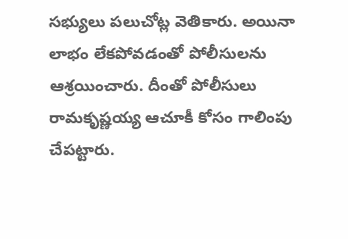సభ్యులు పలుచోట్ల వెతికారు. అయినా లాభం లేకపోవడంతో పోలీసులను ఆశ్రయించారు. దీంతో పోలీసులు రామకృష్ణయ్య ఆచూకీ కోసం గాలింపు చేపట్టారు.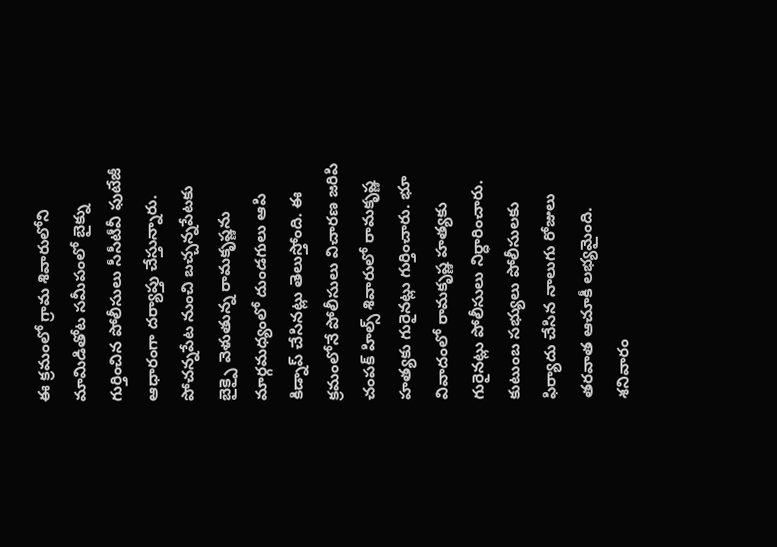ఈ క్రమంలో గ్రామ శివారులోని మామిడితోట సమీపంలో బైక్ను గుర్తించిన పోలీసులు సీసీటీవీ ఫుటేజీ ఆధారంగా దర్యాప్తు చేస్తున్నారు. పోచన్నపేట నుంచి బచ్చన్నపేటకు బైక్పై వెళుతున్న రామకృష్ణను మార్గమధ్యంలో దుండగులు ఆపి కిడ్నాప్ చేసినట్లు తెలుస్తోంది. ఈ క్రమంలోనే పోలీసులు విచారణ జరిపి చంపక్ హిల్స్ శివారులో రామకృష్ణ హత్యకు గురైనట్లు గుర్తించారు. భూ వివాదంలో రామకృష్ణ హత్యకు గురైనట్లు పోలీసులు నిర్ధారించారు. కుటుంబ సభ్యులు పోలీసులకు ఫిర్యాదు చేసిన నాలుగు రోజులు తరవాత ఆచూకీ లభ్యమైంది. శనివారం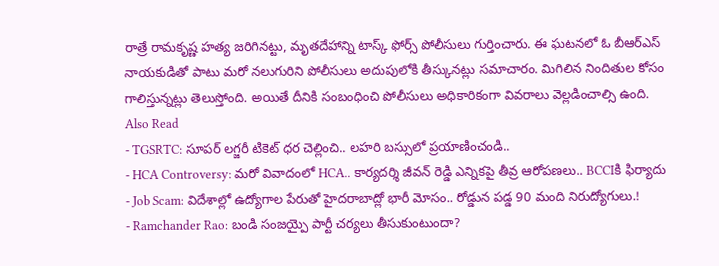రాత్రే రామకృష్ణ హత్య జరిగినట్టు, మృతదేహాన్ని టాస్క్ ఫోర్స్ పోలీసులు గుర్తించారు. ఈ ఘటనలో ఓ బీఆర్ఎస్ నాయకుడితో పాటు మరో నలుగురిని పోలీసులు అదుపులోకి తీస్కునట్లు సమాచారం. మిగిలిన నిందితుల కోసం గాలిస్తున్నట్లు తెలుస్తోంది. అయితే దీనికి సంబంధించి పోలీసులు అధికారికంగా వివరాలు వెల్లడించాల్సి ఉంది.
Also Read
- TGSRTC: సూపర్ లగ్జరీ టికెట్ ధర చెల్లించి.. లహరి బస్సులో ప్రయాణించండి..
- HCA Controversy: మరో వివాదంలో HCA.. కార్యదర్శి జీవన్ రెడ్డి ఎన్నికపై తీవ్ర ఆరోపణలు.. BCCIకి ఫిర్యాదు
- Job Scam: విదేశాల్లో ఉద్యోగాల పేరుతో హైదరాబాద్లో భారీ మోసం.. రోడ్డున పడ్డ 90 మంది నిరుద్యోగులు.!
- Ramchander Rao: బండి సంజయ్పై పార్టీ చర్యలు తీసుకుంటుందా?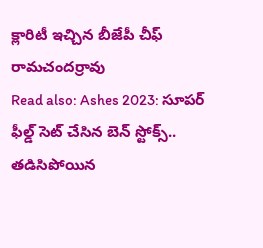క్లారిటీ ఇచ్చిన బీజేపీ చీఫ్ రామచందర్రావు
Read also: Ashes 2023: సూపర్ ఫీల్డ్ సెట్ చేసిన బెన్ స్టోక్స్.. తడిసిపోయిన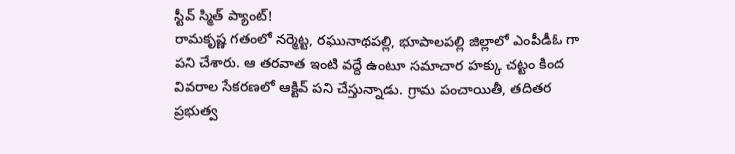స్టీవ్ స్మిత్ ప్యాంట్!
రామకృష్ణ గతంలో నర్మెట్ట, రఘునాథపల్లి, భూపాలపల్లి జిల్లాలో ఎంపీడీఓ గా పని చేశారు. ఆ తరవాత ఇంటి వద్దే ఉంటూ సమాచార హక్కు చట్టం కింద వివరాల సేకరణలో ఆక్టివ్ పని చేస్తున్నాడు. గ్రామ పంచాయితీ, తదితర ప్రభుత్వ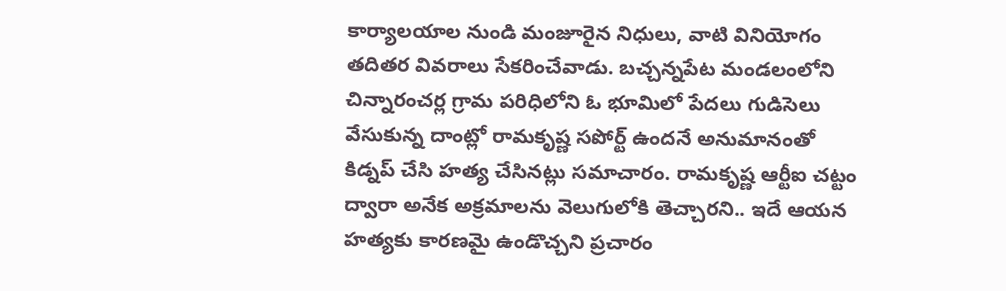కార్యాలయాల నుండి మంజూరైన నిధులు, వాటి వినియోగం తదితర వివరాలు సేకరించేవాడు. బచ్చన్నపేట మండలంలోని చిన్నారంచర్ల గ్రామ పరిధిలోని ఓ భూమిలో పేదలు గుడిసెలు వేసుకున్న దాంట్లో రామకృష్ణ సపోర్ట్ ఉందనే అనుమానంతో కిడ్నప్ చేసి హత్య చేసినట్లు సమాచారం. రామకృష్ణ ఆర్టీఐ చట్టం ద్వారా అనేక అక్రమాలను వెలుగులోకి తెచ్చారని.. ఇదే ఆయన హత్యకు కారణమై ఉండొచ్చని ప్రచారం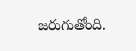జరుగుతోంది.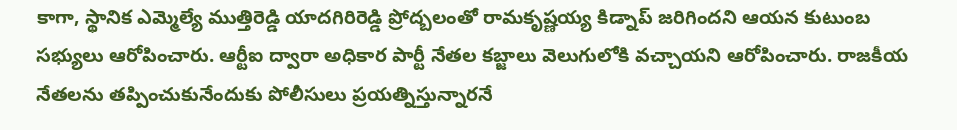కాగా, స్థానిక ఎమ్మెల్యే ముత్తిరెడ్డి యాదగిరిరెడ్డి ప్రోద్బలంతో రామకృష్ణయ్య కిడ్నాప్ జరిగిందని ఆయన కుటుంబ సభ్యులు ఆరోపించారు. ఆర్టీఐ ద్వారా అధికార పార్టీ నేతల కబ్జాలు వెలుగులోకి వచ్చాయని ఆరోపించారు. రాజకీయ నేతలను తప్పించుకునేందుకు పోలీసులు ప్రయత్నిస్తున్నారనే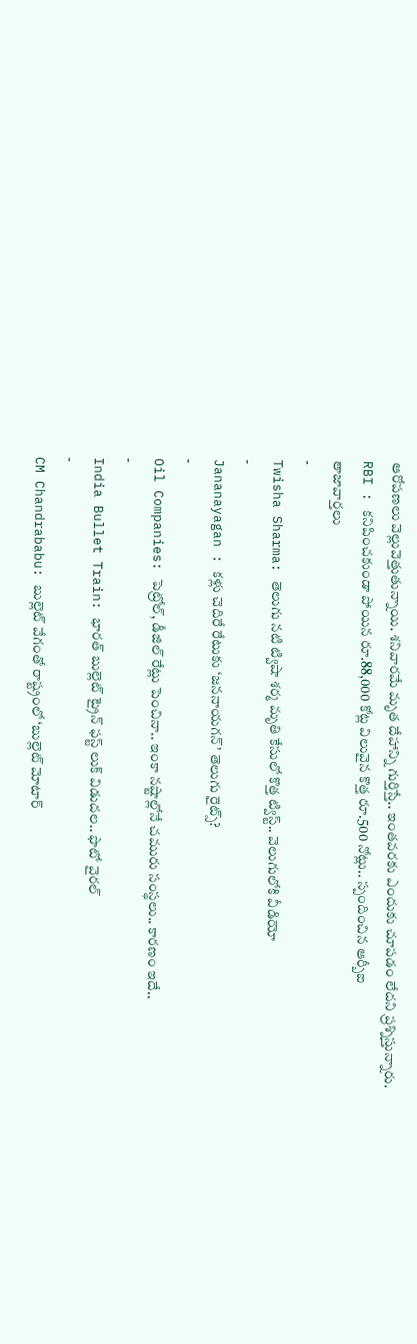ఆరోపణలు వెల్లువెత్తుతున్నాయి. శనివారమే మృత దేహాన్ని గుర్తిస్తే.. ఇంతవరకు ఎందుకు చూపడం లేదని ప్రశ్నిస్తున్నారు.
RBI : కనిపించకుండా పోయిన రూ.88,000 కోట్ల విలువైన కొత్త రూ.500 నోట్లు.. స్పందించిన ఆర్బీఐ
తాజావార్తలు
-
Twisha Sharma: తెలుగు నటి ట్విషా శర్మ మృతి కేసులో కొత్త ట్విస్ట్.. వెలుగులోకి వీడియో
-
Jananayagan : కళ్లు చెదిరే రేటుకు ‘జననాయగన్’ తెలుగు రైట్స్?
-
Oil Companies: పెట్రోల్, డీజిల్ రేట్లు పెంచినా.. ఇంకా నష్టాల్లోనే చమురు సంస్థలు.. కారణం ఇదే..
-
India Bullet Train: భారత్ బుల్లెట్ ట్రైన్ ఫస్ట్ లుక్ విడుదల.. ఫొటో వైరల్
-
CM Chandrababu: బుల్లెట్ వేగంతో రాష్ట్రంలో ‘బుల్లెట్ మోటార్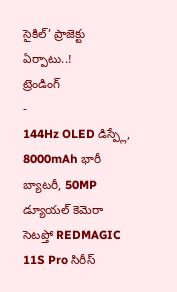సైకిల్’ ప్రాజెక్టు ఏర్పాటు..!
ట్రెండింగ్
-
144Hz OLED డిస్ప్లే, 8000mAh భారీ బ్యాటరీ, 50MP డ్యూయల్ కెమెరా సెటప్తో REDMAGIC 11S Pro సిరీస్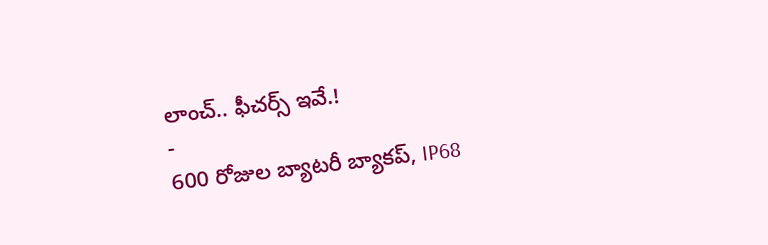లాంచ్.. ఫీచర్స్ ఇవే.!
-
600 రోజుల బ్యాటరీ బ్యాకప్, IP68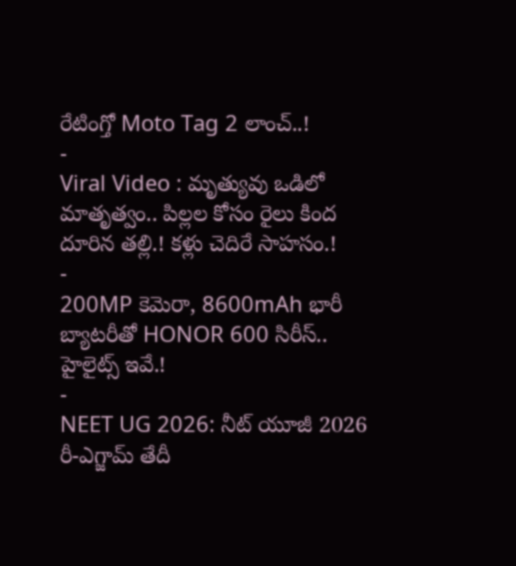రేటింగ్తో Moto Tag 2 లాంచ్..!
-
Viral Video : మృత్యువు ఒడిలో మాతృత్వం.. పిల్లల కోసం రైలు కింద దూరిన తల్లి.! కళ్లు చెదిరే సాహసం.!
-
200MP కెమెరా, 8600mAh భారీ బ్యాటరీతో HONOR 600 సిరీస్.. హైలైట్స్ ఇవే.!
-
NEET UG 2026: నీట్ యూజీ 2026 రీ-ఎగ్జామ్ తేదీ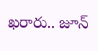ఖరారు.. జూన్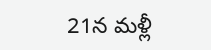21న మళ్లీ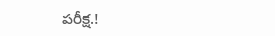పరీక్ష.!